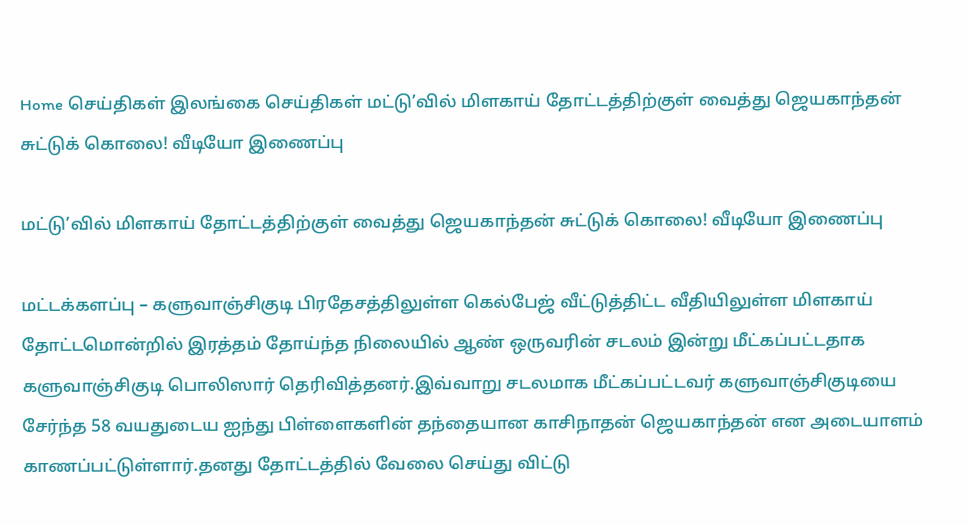Home செய்திகள் இலங்கை செய்திகள் மட்டு’வில் மிளகாய் தோட்டத்திற்குள் வைத்து ஜெயகாந்தன் சுட்டுக் கொலை! வீடியோ இணைப்பு

மட்டு’வில் மிளகாய் தோட்டத்திற்குள் வைத்து ஜெயகாந்தன் சுட்டுக் கொலை! வீடியோ இணைப்பு

மட்டக்களப்பு – களுவாஞ்சிகுடி பிரதேசத்திலுள்ள கெல்பேஜ் வீட்டுத்திட்ட வீதியிலுள்ள மிளகாய் தோட்டமொன்றில் இரத்தம் தோய்ந்த நிலையில் ஆண் ஒருவரின் சடலம் இன்று மீட்கப்பட்டதாக களுவாஞ்சிகுடி பொலிஸார் தெரிவித்தனர்.இவ்வாறு சடலமாக மீட்கப்பட்டவர் களுவாஞ்சிகுடியை சேர்ந்த 58 வயதுடைய ஐந்து பிள்ளைகளின் தந்தையான காசிநாதன் ஜெயகாந்தன் என அடையாளம் காணப்பட்டுள்ளார்.தனது தோட்டத்தில் வேலை செய்து விட்டு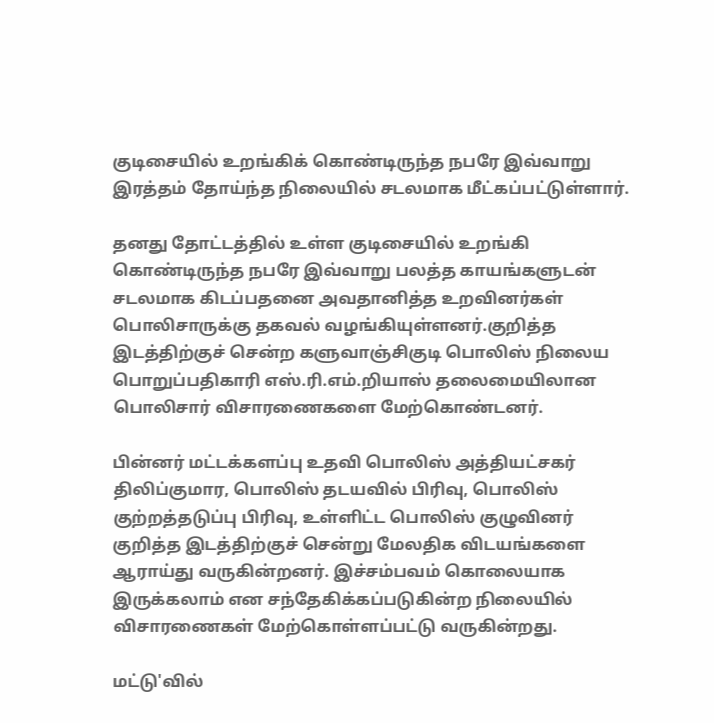குடிசையில் உறங்கிக் கொண்டிருந்த நபரே இவ்வாறு இரத்தம் தோய்ந்த நிலையில் சடலமாக மீட்கப்பட்டுள்ளார்.

தனது தோட்டத்தில் உள்ள குடிசையில் உறங்கி கொண்டிருந்த நபரே இவ்வாறு பலத்த காயங்களுடன் சடலமாக கிடப்பதனை அவதானித்த உறவினர்கள் பொலிசாருக்கு தகவல் வழங்கியுள்ளனர்.குறித்த இடத்திற்குச் சென்ற களுவாஞ்சிகுடி பொலிஸ் நிலைய பொறுப்பதிகாரி எஸ்.ரி.எம்.றியாஸ் தலைமையிலான பொலிசார் விசாரணைகளை மேற்கொண்டனர்.

பின்னர் மட்டக்களப்பு உதவி பொலிஸ் அத்தியட்சகர் திலிப்குமார, பொலிஸ் தடயவில் பிரிவு, பொலிஸ் குற்றத்தடுப்பு பிரிவு, உள்ளிட்ட பொலிஸ் குழுவினர் குறித்த இடத்திற்குச் சென்று மேலதிக விடயங்களை ஆராய்து வருகின்றனர். இச்சம்பவம் கொலையாக இருக்கலாம் என சந்தேகிக்கப்படுகின்ற நிலையில் விசாரணைகள் மேற்கொள்ளப்பட்டு வருகின்றது.

மட்டு'வில்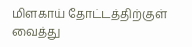மிளகாய் தோட்டத்திற்குள் வைத்து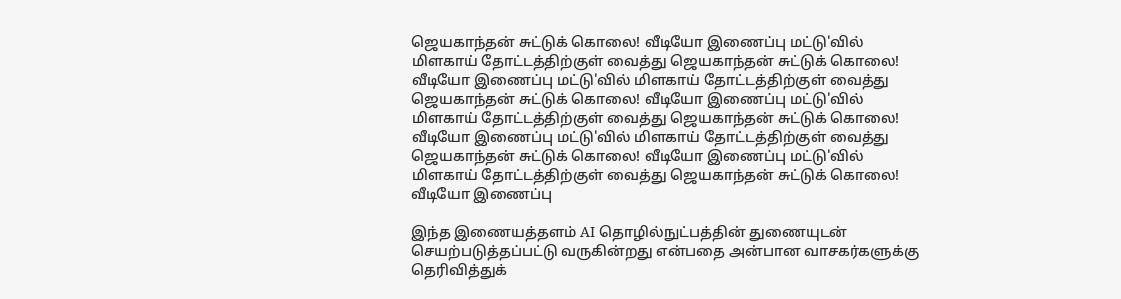ஜெயகாந்தன் சுட்டுக் கொலை! வீடியோ இணைப்பு மட்டு'வில் மிளகாய் தோட்டத்திற்குள் வைத்து ஜெயகாந்தன் சுட்டுக் கொலை! வீடியோ இணைப்பு மட்டு'வில் மிளகாய் தோட்டத்திற்குள் வைத்து ஜெயகாந்தன் சுட்டுக் கொலை! வீடியோ இணைப்பு மட்டு'வில் மிளகாய் தோட்டத்திற்குள் வைத்து ஜெயகாந்தன் சுட்டுக் கொலை! வீடியோ இணைப்பு மட்டு'வில் மிளகாய் தோட்டத்திற்குள் வைத்து ஜெயகாந்தன் சுட்டுக் கொலை! வீடியோ இணைப்பு மட்டு'வில் மிளகாய் தோட்டத்திற்குள் வைத்து ஜெயகாந்தன் சுட்டுக் கொலை! வீடியோ இணைப்பு

இந்த இணையத்தளம் AI தொழில்நுட்பத்தின் துணையுடன் செயற்படுத்தப்பட்டு வருகின்றது என்பதை அன்பான வாசகர்களுக்கு தெரிவித்துக்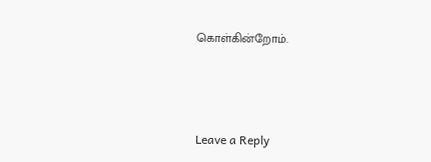கொள்கின்றோம்.



Leave a Reply